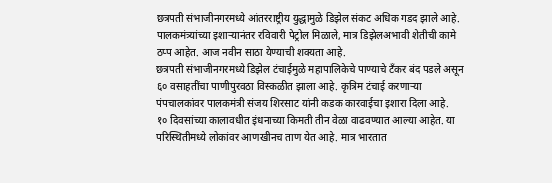छत्रपती संभाजीनगरमध्ये आंतरराष्ट्रीय युद्धामुळे डिझेल संकट अधिक गडद झाले आहे. पालकमंत्र्यांच्या इशाऱ्यानंतर रविवारी पेट्रोल मिळाले, मात्र डिझेलअभावी शेतीची कामे ठप्प आहेत. आज नवीन साठा येण्याची शक्यता आहे.
छत्रपती संभाजीनगरमध्ये डिझेल टंचाईमुळे महापालिकेचे पाण्याचे टँकर बंद पडले असून ६० वसाहतींचा पाणीपुरवठा विस्कळीत झाला आहे. कृत्रिम टंचाई करणाऱ्या पंपचालकांवर पालकमंत्री संजय शिरसाट यांनी कडक कारवाईचा इशारा दिला आहे.
१० दिवसांच्या कालावधीत इंधनाच्या किमती तीन वेळा वाढवण्यात आल्या आहेत. या परिस्थितीमध्ये लोकांवर आणखीनच ताण येत आहे. मात्र भारतात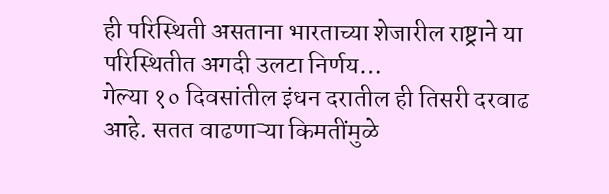ही परिस्थिती असताना भारताच्या शेजारील राष्ट्राने या परिस्थितीत अगदी उलटा निर्णय…
गेल्या १० दिवसांतील इंधन दरातील ही तिसरी दरवाढ आहे. सतत वाढणाऱ्या किमतींमुळे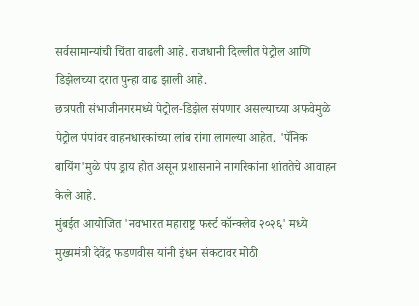सर्वसामान्यांची चिंता वाढली आहे. राजधानी दिल्लीत पेट्रोल आणि डिझेलच्या दरात पुन्हा वाढ झाली आहे.
छत्रपती संभाजीनगरमध्ये पेट्रोल-डिझेल संपणार असल्याच्या अफवेमुळे पेट्रोल पंपांवर वाहनधारकांच्या लांब रांगा लागल्या आहेत. 'पॅनिक बायिंग'मुळे पंप ड्राय होत असून प्रशासनाने नागरिकांना शांततेचे आवाहन केले आहे.
मुंबईत आयोजित 'नवभारत महाराष्ट्र फर्स्ट कॉन्क्लेव २०२६' मध्ये मुख्यमंत्री देवेंद्र फडणवीस यांनी इंधन संकटावर मोठी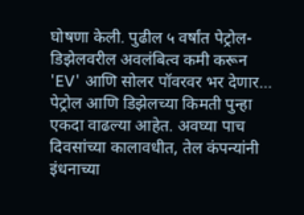घोषणा केली. पुढील ५ वर्षांत पेट्रोल-डिझेलवरील अवलंबित्व कमी करून 'EV' आणि सोलर पॉवरवर भर देणार…
पेट्रोल आणि डिझेलच्या किमती पुन्हा एकदा वाढल्या आहेत. अवघ्या पाच दिवसांच्या कालावधीत, तेल कंपन्यांनी इंधनाच्या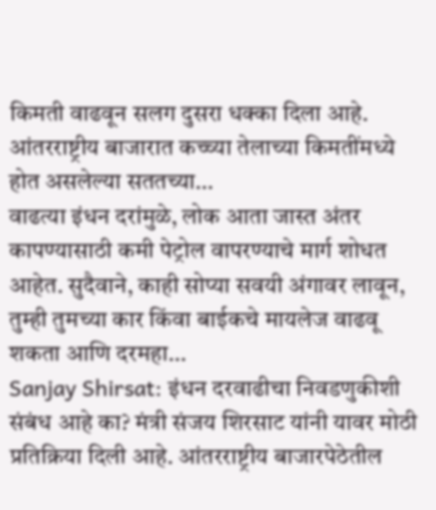किमती वाढवून सलग दुसरा धक्का दिला आहे. आंतरराष्ट्रीय बाजारात कच्च्या तेलाच्या किमतींमध्ये होत असलेल्या सततच्या…
वाढत्या इंधन दरांमुळे, लोक आता जास्त अंतर कापण्यासाठी कमी पेट्रोल वापरण्याचे मार्ग शोधत आहेत. सुदैवाने, काही सोप्या सवयी अंगावर लावून, तुम्ही तुमच्या कार किंवा बाईकचे मायलेज वाढवू शकता आणि दरमहा…
Sanjay Shirsat: इंधन दरवाढीचा निवडणुकीशी संबंध आहे का? मंत्री संजय शिरसाट यांनी यावर मोठी प्रतिक्रिया दिली आहे. आंतरराष्ट्रीय बाजारपेठेतील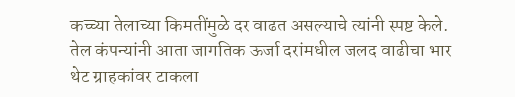कच्च्या तेलाच्या किमतींमुळे दर वाढत असल्याचे त्यांनी स्पष्ट केले.
तेल कंपन्यांनी आता जागतिक ऊर्जा दरांमधील जलद वाढीचा भार थेट ग्राहकांवर टाकला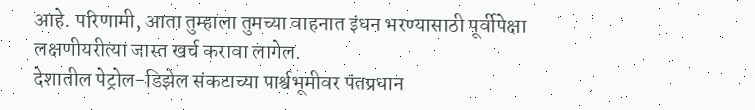आहे. परिणामी, आता तुम्हाला तुमच्या वाहनात इंधन भरण्यासाठी पूर्वीपेक्षा लक्षणीयरीत्या जास्त खर्च करावा लागेल.
देशातील पेट्रोल-डिझेल संकटाच्या पार्श्वभूमीवर पंतप्रधान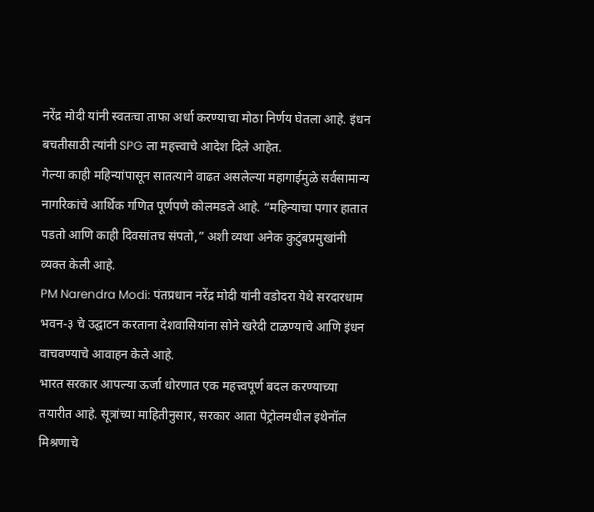नरेंद्र मोदी यांनी स्वतःचा ताफा अर्धा करण्याचा मोठा निर्णय घेतला आहे. इंधन बचतीसाठी त्यांनी SPG ला महत्त्वाचे आदेश दिले आहेत.
गेल्या काही महिन्यांपासून सातत्याने वाढत असलेल्या महागाईमुळे सर्वसामान्य नागरिकांचे आर्थिक गणित पूर्णपणे कोलमडले आहे. “महिन्याचा पगार हातात पडतो आणि काही दिवसांतच संपतो,” अशी व्यथा अनेक कुटुंबप्रमुखांनी व्यक्त केली आहे.
PM Narendra Modi: पंतप्रधान नरेंद्र मोदी यांनी वडोदरा येथे सरदारधाम भवन-३ चे उद्घाटन करताना देशवासियांना सोने खरेदी टाळण्याचे आणि इंधन वाचवण्याचे आवाहन केले आहे.
भारत सरकार आपल्या ऊर्जा धोरणात एक महत्त्वपूर्ण बदल करण्याच्या तयारीत आहे. सूत्रांच्या माहितीनुसार, सरकार आता पेट्रोलमधील इथेनॉल मिश्रणाचे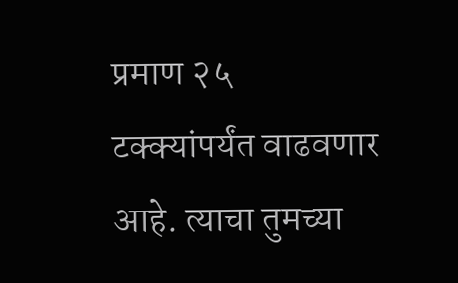प्रमाण २५ टक्क्यांपर्यंत वाढवणार आहे. त्याचा तुमच्या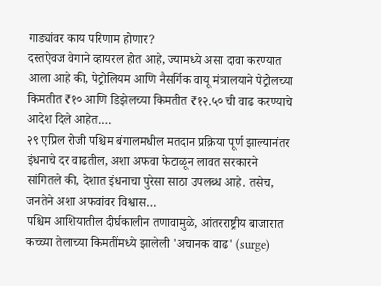गाड्यांवर काय परिणाम होणार?
दस्तऐवज वेगाने व्हायरल होत आहे, ज्यामध्ये असा दावा करण्यात आला आहे की, पेट्रोलियम आणि नैसर्गिक वायू मंत्रालयाने पेट्रोलच्या किमतीत ₹१० आणि डिझेलच्या किमतीत ₹१२.५० ची वाढ करण्याचे आदेश दिले आहेत.…
२९ एप्रिल रोजी पश्चिम बंगालमधील मतदान प्रक्रिया पूर्ण झाल्यानंतर इंधनाचे दर वाढतील, अशा अफवा फेटाळून लावत सरकारने सांगितले की, देशात इंधनाचा पुरेसा साठा उपलब्ध आहे. तसेच, जनतेने अशा अफवांवर विश्वास…
पश्चिम आशियातील दीर्घकालीन तणावामुळे, आंतरराष्ट्रीय बाजारात कच्च्या तेलाच्या किमतींमध्ये झालेली 'अचानक वाढ' (surge)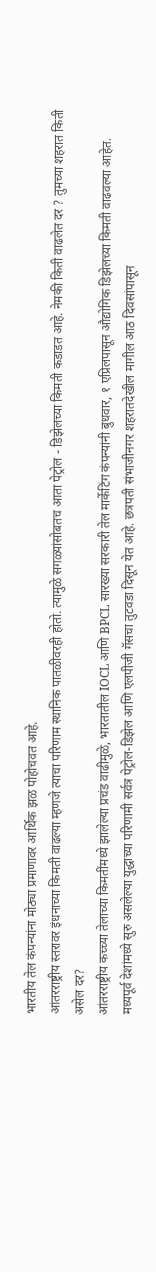भारतीय तेल कंपन्यांना मोठ्या प्रमाणावर आर्थिक झळ पोहोचवत आहे.
आंतरराष्ट्रीय स्तरावर इंधनाच्या किमती वाढल्या म्हणजे त्याचा परिणाम स्थानिक पातळीवरही होतो. त्यामुळे सगळ्यांसोबतच आता पेट्रोल - डिझेलच्या किमती कडाडत आहे. नेमकी किती वाढलेत दर ? तुमच्या शहरात किती असेल दर?
आंतरराष्ट्रीय कच्च्या तेलाच्या किमतींमध्ये झालेल्या प्रचंड वाढीमुळे, भारतातील IOCL आणि BPCL सारख्या सरकारी तेल मार्केटिंग कंपन्यांनी बुधवार, १ एप्रिलपासून औद्योगिक डिझेलच्या किमती वाढवल्या आहेत.
मध्यपूर्व देशांमध्ये सुरु असलेल्या युद्धाच्या परिणामी सर्वत्र पेट्रोल-डिझेल आणि एलपीजी गॅसचा तुटवडा दिसून येत आहे. छत्रपती संभाजीनगर शहरातदेखील मागील आठ दिवसांपासून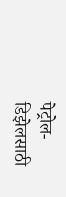पेट्रोल-डिझेलसाठी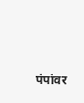पंपांवर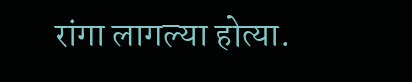रांगा लागल्या होत्या.